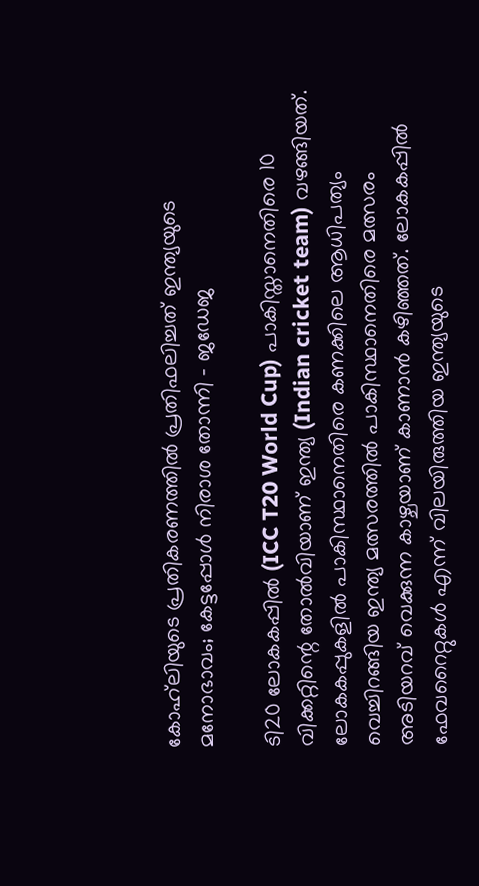കോഹ്‌ലിയുടെ പ്രതികരണത്തില്‍ പ്രതിഫലിച്ചത് ഇന്ത്യയുടെ മനോഭാവം; കേട്ടപ്പോള്‍ നിരാശ തോന്നി – ജഡേജ

ടി20 ലോകകപ്പില്‍ (ICC T20 World Cup) പാകിസ്താനെതിരെ 10 വിക്കറ്റിന്റെ തോല്‍വിയാണ് ഇന്ത്യ (Indian cricket team) വഴങ്ങിയത്. ലോകകപ്പുകളില്‍ പാകിസ്ഥാനെതിരെ കണക്കിലെ ആധിപത്യം വെച്ചിറങ്ങിയ ഇന്ത്യ മത്സരത്തില്‍ പാകിസ്ഥാനെതിരെ മത്സരം അടിയറവ് വെക്കുന്ന കാഴ്ചയാണ് കാണാന്‍ കഴിഞ്ഞത്. ലോകകപ്പില്‍ ഫേവറൈറ്റുകള്‍ എന്ന് വിലയിരുത്തിയ ഇന്ത്യയുടെ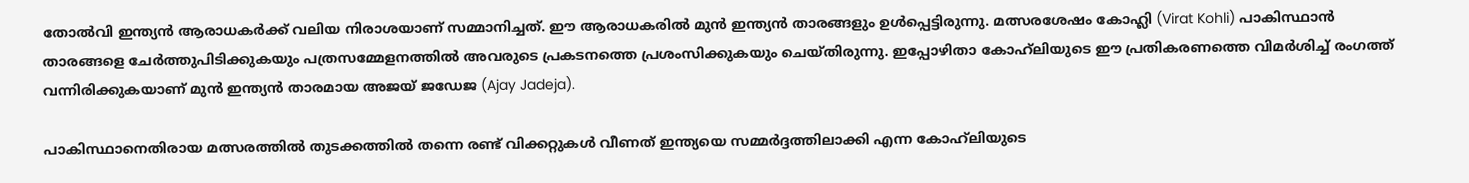തോല്‍വി ഇന്ത്യന്‍ ആരാധകര്‍ക്ക് വലിയ നിരാശയാണ് സമ്മാനിച്ചത്. ഈ ആരാധകരില്‍ മുന്‍ ഇന്ത്യന്‍ താരങ്ങളും ഉള്‍പ്പെട്ടിരുന്നു. മത്സരശേഷം കോഹ്ലി (Virat Kohli) പാകിസ്ഥാന്‍ താരങ്ങളെ ചേര്‍ത്തുപിടിക്കുകയും പത്രസമ്മേളനത്തില്‍ അവരുടെ പ്രകടനത്തെ പ്രശംസിക്കുകയും ചെയ്തിരുന്നു. ഇപ്പോഴിതാ കോഹ്‌ലിയുടെ ഈ പ്രതികരണത്തെ വിമര്‍ശിച്ച്‌ രംഗത്ത് വന്നിരിക്കുകയാണ് മുന്‍ ഇന്ത്യന്‍ താരമായ അജയ് ജഡേജ (Ajay Jadeja).

പാകിസ്ഥാനെതിരായ മത്സരത്തില്‍ തുടക്കത്തില്‍ തന്നെ രണ്ട് വിക്കറ്റുകള്‍ വീണത് ഇന്ത്യയെ സമ്മര്‍ദ്ദത്തിലാക്കി എന്ന കോഹ്‌ലിയുടെ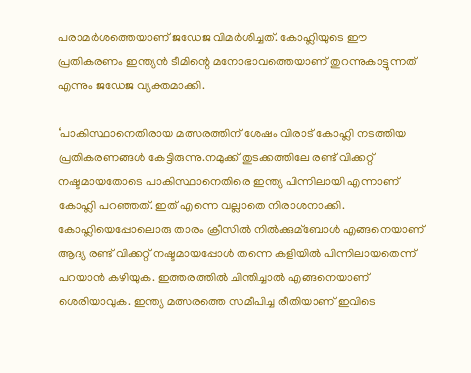പരാമര്‍ശത്തെയാണ് ജഡേജ വിമര്‍ശിച്ചത്. കോഹ്ലിയുടെ ഈ പ്രതികരണം ഇന്ത്യന്‍ ടീമിന്റെ മനോഭാവത്തെയാണ് തുറന്നുകാട്ടുന്നത് എന്നും ജഡേജ വ്യക്തമാക്കി.

‘പാകിസ്ഥാനെതിരായ മത്സരത്തിന് ശേഷം വിരാട് കോഹ്ലി നടത്തിയ പ്രതികരണങ്ങള്‍ കേട്ടിരുന്നു.നമുക്ക് തുടക്കത്തിലേ രണ്ട് വിക്കറ്റ് നഷ്ടമായതോടെ പാകിസ്ഥാനെതിരെ ഇന്ത്യ പിന്നിലായി എന്നാണ് കോഹ്ലി പറഞ്ഞത്. ഇത് എന്നെ വല്ലാതെ നിരാശനാക്കി. കോഹ്ലിയെപ്പോലൊരു താരം ക്രീസില്‍ നില്‍ക്കുമ്ബോള്‍ എങ്ങനെയാണ് ആദ്യ രണ്ട് വിക്കറ്റ് നഷ്ടമായപ്പോള്‍ തന്നെ കളിയില്‍ പിന്നിലായതെന്ന് പറയാന്‍ കഴിയുക. ഇത്തരത്തില്‍ ചിന്തിച്ചാല്‍ എങ്ങനെയാണ് ശെരിയാവുക. ഇന്ത്യ മത്സരത്തെ സമീപിച്ച രീതിയാണ് ഇവിടെ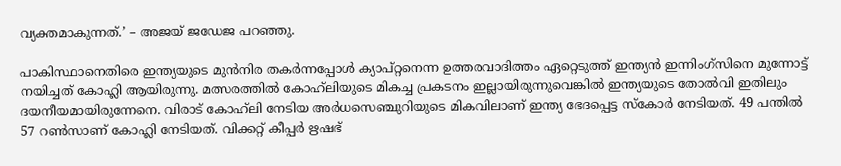വ്യക്തമാകുന്നത്.’ – അജയ് ജഡേജ പറഞ്ഞു.

പാകിസ്ഥാനെതിരെ ഇന്ത്യയുടെ മുന്‍നിര തകര്‍ന്നപ്പോള്‍ ക്യാപ്റ്റനെന്ന ഉത്തരവാദിത്തം ഏറ്റെടുത്ത് ഇന്ത്യന്‍ ഇന്നിംഗ്‌സിനെ മുന്നോട്ട് നയിച്ചത് കോഹ്ലി ആയിരുന്നു. മത്സരത്തില്‍ കോഹ്‌ലിയുടെ മികച്ച പ്രകടനം ഇല്ലായിരുന്നുവെങ്കില്‍ ഇന്ത്യയുടെ തോല്‍വി ഇതിലും ദയനീയമായിരുന്നേനെ. വിരാട് കോഹ്‌ലി നേടിയ അര്‍ധസെഞ്ചുറിയുടെ മികവിലാണ് ഇന്ത്യ ഭേദപ്പെട്ട സ്കോര്‍ നേടിയത്. 49 പന്തില്‍ 57 റണ്‍സാണ് കോഹ്ലി നേടിയത്. വിക്കറ്റ് കീപ്പര്‍ ഋഷഭ്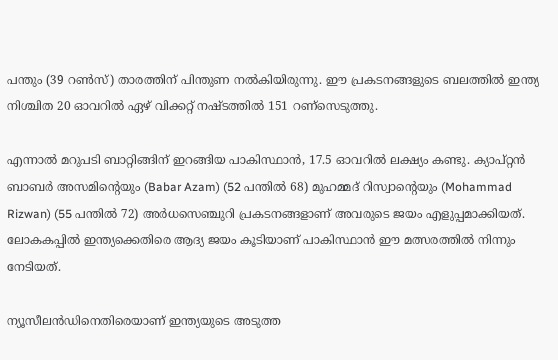പന്തും (39 റണ്‍സ്) താരത്തിന് പിന്തുണ നല്‍കിയിരുന്നു. ഈ പ്രകടനങ്ങളുടെ ബലത്തില്‍ ഇന്ത്യ നിശ്ചിത 20 ഓവറില്‍ ഏഴ് വിക്കറ്റ് നഷ്ടത്തില്‍ 151 റണ്സെടുത്തു.

എന്നാല്‍ മറുപടി ബാറ്റിങ്ങിന് ഇറങ്ങിയ പാകിസ്ഥാന്‍, 17.5 ഓവറില്‍ ലക്ഷ്യം കണ്ടു. ക്യാപ്റ്റന്‍ ബാബര്‍ അസമിന്റെയും (Babar Azam) (52 പന്തില്‍ 68) മുഹമ്മദ് റിസ്വാന്റെയും (Mohammad Rizwan) (55 പന്തില്‍ 72) അര്‍ധസെഞ്ചുറി പ്രകടനങ്ങളാണ് അവരുടെ ജയം എളുപ്പമാക്കിയത്. ലോകകപ്പില്‍ ഇന്ത്യക്കെതിരെ ആദ്യ ജയം കൂടിയാണ് പാകിസ്ഥാന്‍ ഈ മത്സരത്തില്‍ നിന്നും നേടിയത്.

ന്യൂസീലന്‍ഡിനെതിരെയാണ് ഇന്ത്യയുടെ അടുത്ത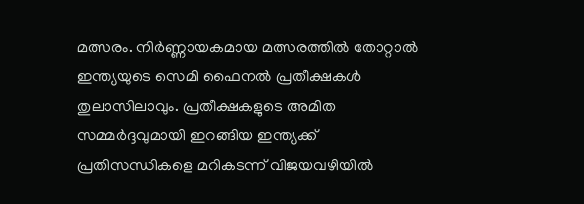മത്സരം. നിര്‍ണ്ണായകമായ മത്സരത്തില്‍ തോറ്റാല്‍ ഇന്ത്യയുടെ സെമി ഫൈനല്‍ പ്രതീക്ഷകള്‍ തുലാസിലാവും. പ്രതീക്ഷകളുടെ അമിത സമ്മര്‍ദ്ദവുമായി ഇറങ്ങിയ ഇന്ത്യക്ക് പ്രതിസന്ധികളെ മറികടന്ന് വിജയവഴിയില്‍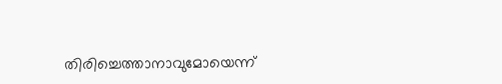തിരിച്ചെത്താനാവുമോയെന്ന്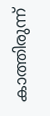കാത്തിരുന്ന്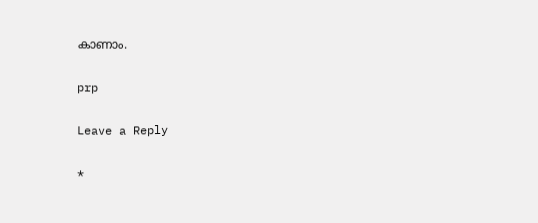കാണാം.

prp

Leave a Reply

*